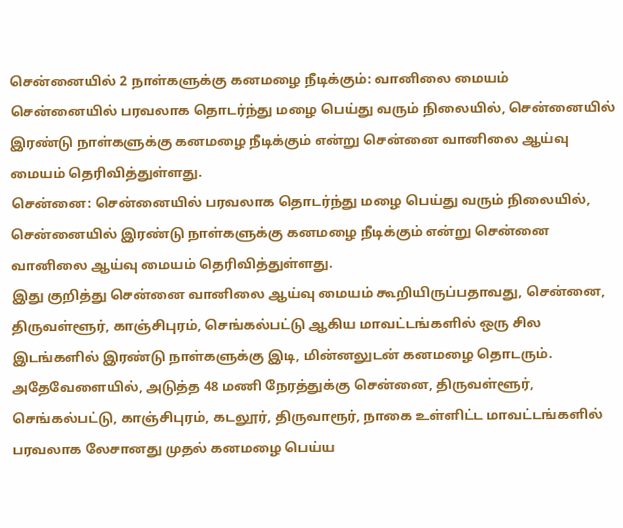சென்னையில் 2 நாள்களுக்கு கனமழை நீடிக்கும்: வானிலை மையம்
சென்னையில் பரவலாக தொடர்ந்து மழை பெய்து வரும் நிலையில், சென்னையில் இரண்டு நாள்களுக்கு கனமழை நீடிக்கும் என்று சென்னை வானிலை ஆய்வு மையம் தெரிவித்துள்ளது.
சென்னை: சென்னையில் பரவலாக தொடர்ந்து மழை பெய்து வரும் நிலையில், சென்னையில் இரண்டு நாள்களுக்கு கனமழை நீடிக்கும் என்று சென்னை வானிலை ஆய்வு மையம் தெரிவித்துள்ளது.
இது குறித்து சென்னை வானிலை ஆய்வு மையம் கூறியிருப்பதாவது, சென்னை, திருவள்ளூர், காஞ்சிபுரம், செங்கல்பட்டு ஆகிய மாவட்டங்களில் ஒரு சில இடங்களில் இரண்டு நாள்களுக்கு இடி, மின்னலுடன் கனமழை தொடரும். அதேவேளையில், அடுத்த 48 மணி நேரத்துக்கு சென்னை, திருவள்ளூர், செங்கல்பட்டு, காஞ்சிபுரம், கடலூர், திருவாரூர், நாகை உள்ளிட்ட மாவட்டங்களில் பரவலாக லேசானது முதல் கனமழை பெய்ய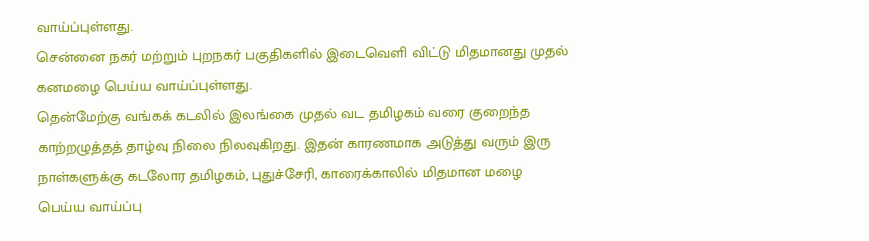வாய்ப்புள்ளது.
சென்னை நகர் மற்றும் புறநகர் பகுதிகளில் இடைவெளி விட்டு மிதமானது முதல் கனமழை பெய்ய வாய்ப்புள்ளது.
தென்மேற்கு வங்கக் கடலில் இலங்கை முதல் வட தமிழகம் வரை குறைந்த காற்றழுத்தத் தாழ்வு நிலை நிலவுகிறது. இதன் காரணமாக அடுத்து வரும் இரு நாள்களுக்கு கடலோர தமிழகம், புதுச்சேரி, காரைக்காலில் மிதமான மழை பெய்ய வாய்ப்பு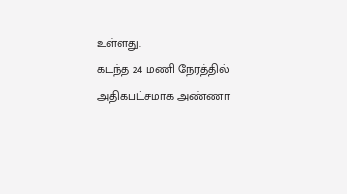உள்ளது.
கடந்த 24 மணி நேரத்தில் அதிகபட்சமாக அண்ணா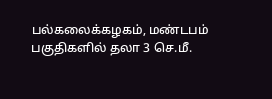பல்கலைக்கழகம், மண்டபம் பகுதிகளில் தலா 3 செ.மீ.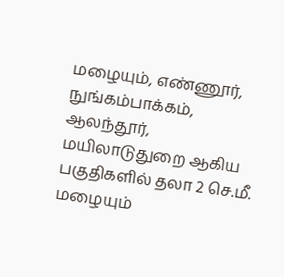மழையும், எண்ணூர், நுங்கம்பாக்கம், ஆலந்தூர், மயிலாடுதுறை ஆகிய பகுதிகளில் தலா 2 செ.மீ. மழையும்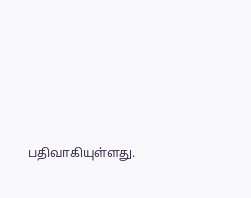பதிவாகியுள்ளது.